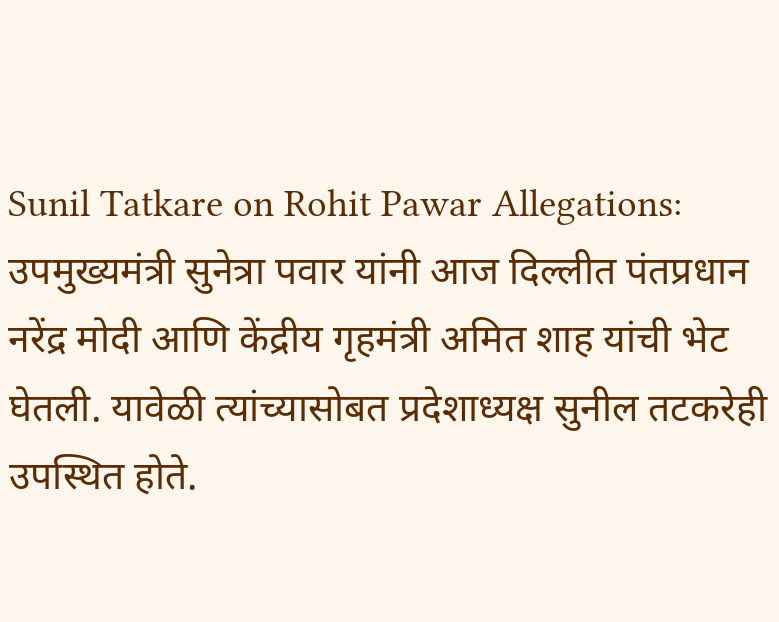Sunil Tatkare on Rohit Pawar Allegations: उपमुख्यमंत्री सुनेत्रा पवार यांनी आज दिल्लीत पंतप्रधान नरेंद्र मोदी आणि केंद्रीय गृहमंत्री अमित शाह यांची भेट घेतली. यावेळी त्यांच्यासोबत प्रदेशाध्यक्ष सुनील तटकरेही उपस्थित होते.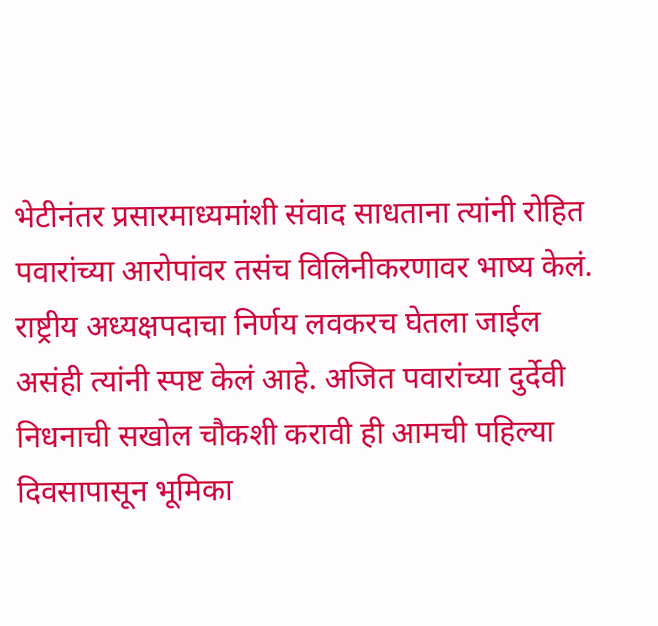भेटीनंतर प्रसारमाध्यमांशी संवाद साधताना त्यांनी रोहित पवारांच्या आरोपांवर तसंच विलिनीकरणावर भाष्य केलं. राष्ट्रीय अध्यक्षपदाचा निर्णय लवकरच घेतला जाईल असंही त्यांनी स्पष्ट केलं आहे. अजित पवारांच्या दुर्देवी निधनाची सखोल चौकशी करावी ही आमची पहिल्या दिवसापासून भूमिका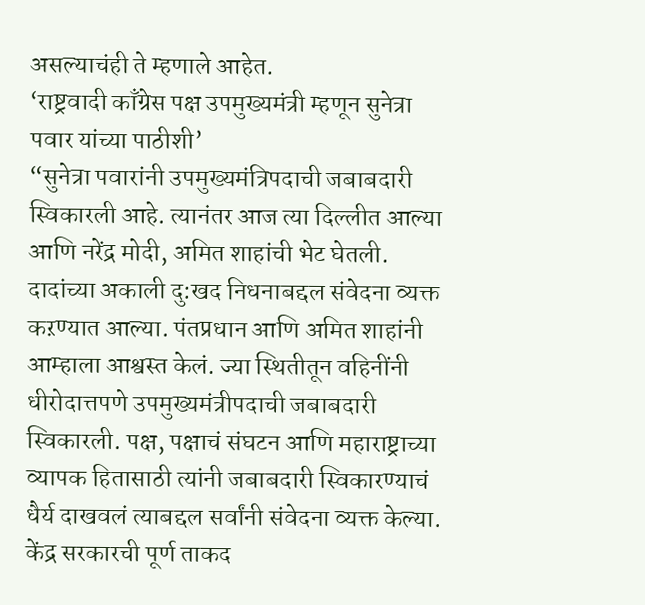असल्याचंही ते म्हणाले आहेत.
‘राष्ट्रवादी काँग्रेस पक्ष उपमुख्यमंत्री म्हणून सुनेत्रा पवार यांच्या पाठीशी’
“सुनेत्रा पवारांनी उपमुख्यमंत्रिपदाची जबाबदारी स्विकारली आहे. त्यानंतर आज त्या दिल्लीत आल्या आणि नरेंद्र मोदी, अमित शाहांची भेट घेतली. दादांच्या अकाली दु:खद निधनाबद्दल संवेदना व्यक्त कऱण्यात आल्या. पंतप्रधान आणि अमित शाहांनी आम्हाला आश्वस्त केलं. ज्या स्थितीतून वहिनींनी धीरोदात्तपणे उपमुख्यमंत्रीपदाची जबाबदारी स्विकारली. पक्ष, पक्षाचं संघटन आणि महाराष्ट्राच्या व्यापक हितासाठी त्यांनी जबाबदारी स्विकारण्याचं धैर्य दाखवलं त्याबद्दल सर्वांनी संवेदना व्यक्त केल्या. केंद्र सरकारची पूर्ण ताकद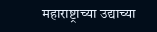महाराष्ट्राच्या उद्याच्या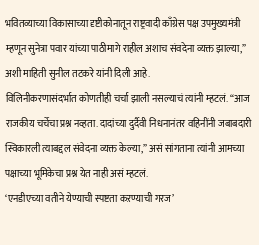भवितव्याच्या विकासाच्या दृष्टीकोनातून राष्ट्रवादी काँग्रेस पक्ष उपमुख्यमंत्री म्हणून सुनेत्रा पवार यांच्या पाठीमागे राहील अशाच संवदेना व्यक्त झाल्या,” अशी माहिती सुनील तटकरे यांनी दिली आहे.
विलिनीकरणासंदर्भात कोणतीही चर्चा झाली नसल्याचं त्यांनी म्हटलं. “आज राजकीय चर्चेचा प्रश्न नव्हता. दादांच्या दुर्दैवी निधनानंतर वहिनींनी जबाबदारी स्विकारली त्याबद्दल संवेदना व्यक्त केल्या,” असं सांगताना त्यांनी आमच्या पक्षाच्या भूमिकेचा प्रश्न येत नाही असं म्हटलं.
‘एनडीएच्या वतीने येण्याची स्पष्टता कऱण्याची गरज’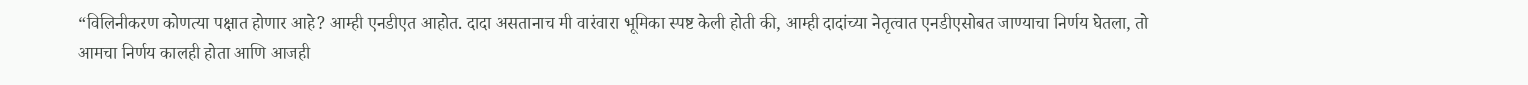“विलिनीकरण कोणत्या पक्षात होणार आहे? आम्ही एनडीएत आहोत. दादा असतानाच मी वारंवारा भूमिका स्पष्ट केली होती की, आम्ही दादांच्या नेतृत्वात एनडीएसोबत जाण्याचा निर्णय घेतला, तो आमचा निर्णय कालही होता आणि आजही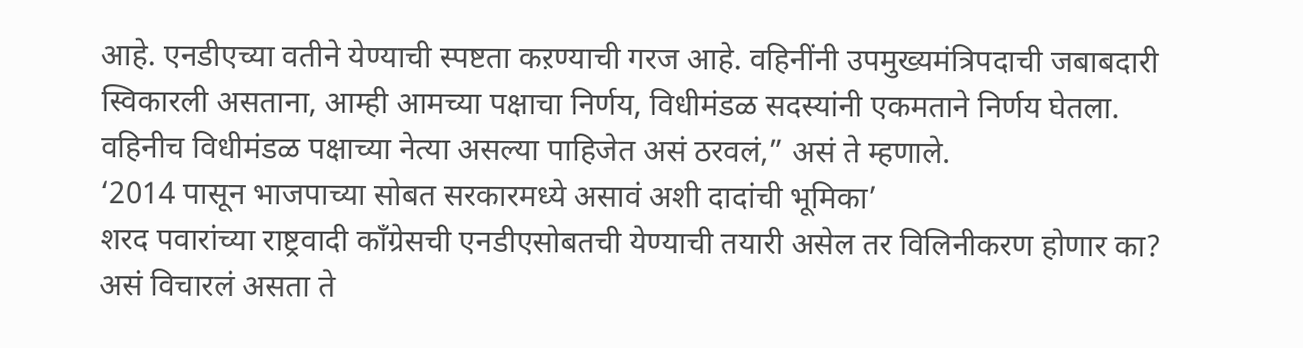आहे. एनडीएच्या वतीने येण्याची स्पष्टता कऱण्याची गरज आहे. वहिनींनी उपमुख्यमंत्रिपदाची जबाबदारी स्विकारली असताना, आम्ही आमच्या पक्षाचा निर्णय, विधीमंडळ सदस्यांनी एकमताने निर्णय घेतला. वहिनीच विधीमंडळ पक्षाच्या नेत्या असल्या पाहिजेत असं ठरवलं,” असं ते म्हणाले.
‘2014 पासून भाजपाच्या सोबत सरकारमध्ये असावं अशी दादांची भूमिका’
शरद पवारांच्या राष्ट्रवादी काँग्रेसची एनडीएसोबतची येण्याची तयारी असेल तर विलिनीकरण होणार का? असं विचारलं असता ते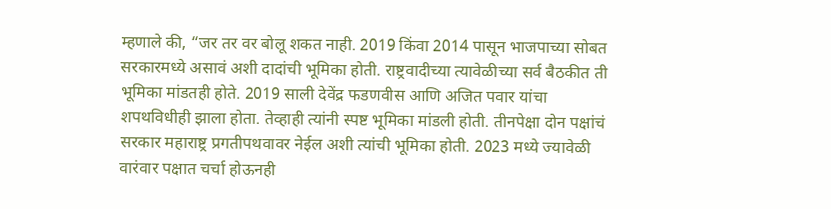म्हणाले की, “जर तर वर बोलू शकत नाही. 2019 किंवा 2014 पासून भाजपाच्या सोबत सरकारमध्ये असावं अशी दादांची भूमिका होती. राष्ट्रवादीच्या त्यावेळीच्या सर्व बैठकीत ती भूमिका मांडतही होते. 2019 साली देवेंद्र फडणवीस आणि अजित पवार यांचा शपथविधीही झाला होता. तेव्हाही त्यांनी स्पष्ट भूमिका मांडली होती. तीनपेक्षा दोन पक्षांचं सरकार महाराष्ट्र प्रगतीपथवावर नेईल अशी त्यांची भूमिका होती. 2023 मध्ये ज्यावेळी वारंवार पक्षात चर्चा होऊनही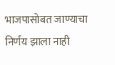भाजपासोबत जाण्याचा निर्णय झाला नाही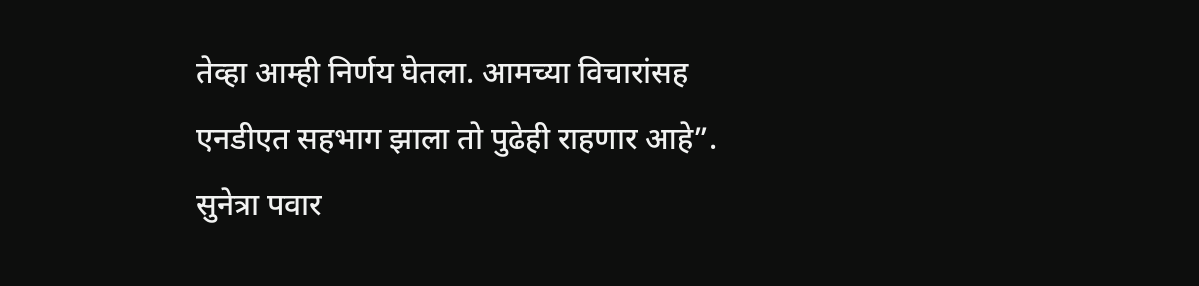तेव्हा आम्ही निर्णय घेतला. आमच्या विचारांसह एनडीएत सहभाग झाला तो पुढेही राहणार आहे”.
सुनेत्रा पवार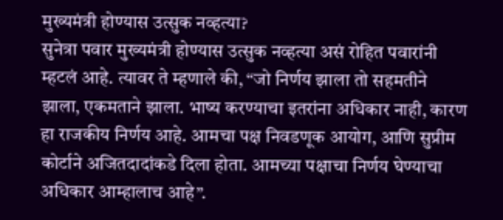मुख्यमंत्री होण्यास उत्सुक नव्हत्या?
सुनेत्रा पवार मुख्यमंत्री होण्यास उत्सुक नव्हत्या असं रोहित पवारांनी म्हटलं आहे. त्यावर ते म्हणाले की, “जो निर्णय झाला तो सहमतीने झाला, एकमताने झाला. भाष्य करण्याचा इतरांना अधिकार नाही, कारण हा राजकीय निर्णय आहे. आमचा पक्ष निवडणूक आयोग, आणि सुप्रीम कोर्टाने अजितदादांकडे दिला होता. आमच्या पक्षाचा निर्णय घेण्याचा अधिकार आम्हालाच आहे”.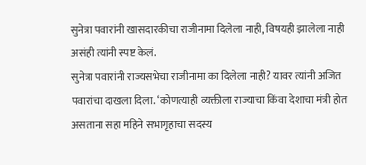सुनेत्रा पवारांनी खासदारकीचा राजीनामा दिलेला नाही, विषयही झालेला नाही असंही त्यांनी स्पष्ट केलं.
सुनेत्रा पवारांनी राज्यसभेचा राजीनामा का दिलेला नाही? यावर त्यांनी अजित पवारांचा दाखला दिला. ‘कोणत्याही व्यक्तीला राज्याचा किंवा देशाचा मंत्री होत असताना सहा महिने सभागृहाचा सदस्य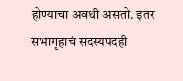होण्याचा अवधी असतो. इतर सभागृहाचं सदस्यपदही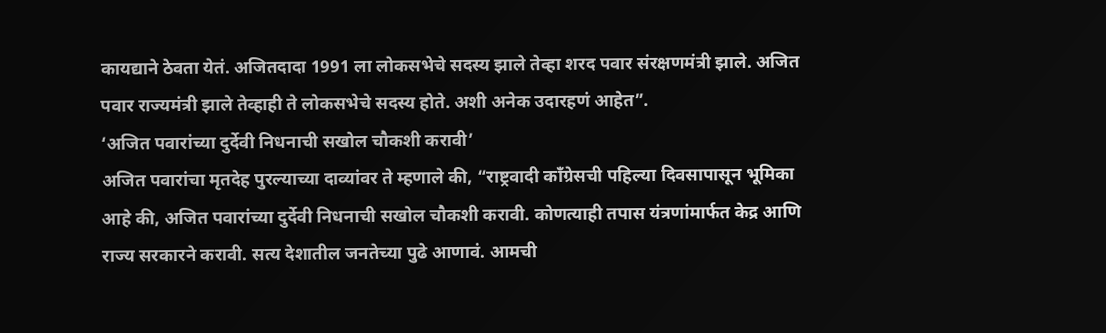कायद्याने ठेवता येतं. अजितदादा 1991 ला लोकसभेचे सदस्य झाले तेव्हा शरद पवार संरक्षणमंत्री झाले. अजित पवार राज्यमंत्री झाले तेव्हाही ते लोकसभेचे सदस्य होते. अशी अनेक उदारहणं आहेत”.
‘अजित पवारांच्या दुर्देवी निधनाची सखोल चौकशी करावी’
अजित पवारांचा मृतदेह पुरल्याच्या दाव्यांवर ते म्हणाले की, “राष्ट्रवादी काँग्रेसची पहिल्या दिवसापासून भूमिका आहे की, अजित पवारांच्या दुर्देवी निधनाची सखोल चौकशी करावी. कोणत्याही तपास यंत्रणांमार्फत केद्र आणि राज्य सरकारने करावी. सत्य देशातील जनतेच्या पुढे आणावं. आमची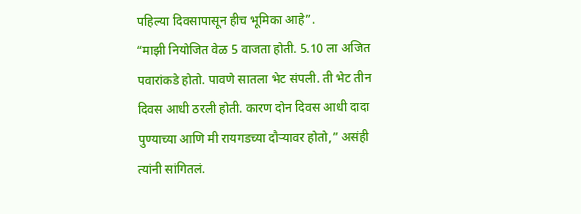पहिल्या दिवसापासून हीच भूमिका आहे”.
“माझी नियोजित वेळ 5 वाजता होती. 5.10 ला अजित पवारांकडे होतो. पावणे सातला भेट संपली. ती भेट तीन दिवस आधी ठरली होती. कारण दोन दिवस आधी दादा पुण्याच्या आणि मी रायगडच्या दौऱ्यावर होतो,” असंही त्यांनी सांगितलं.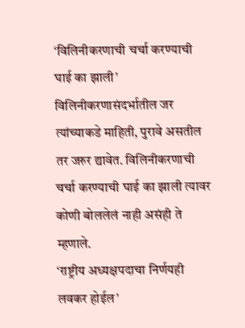‘विलिनीकरणाची चर्चा करण्याची घाई का झाली’
विलिनीकरणासंदर्भातील जर त्यांच्याकडे माहिती, पुरावे असतील तर जरुर द्यावेत. विलिनीकरणाची चर्चा करण्याची घाई का झाली त्यावर कोणी बोललेलं नाही असंही ते म्हणाले.
‘राष्ट्रीय अध्यक्षपदाचा निर्णयही लवकर होईल’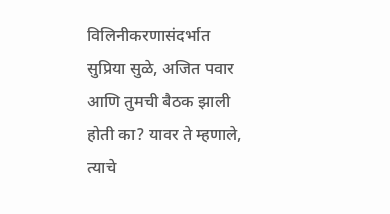विलिनीकरणासंदर्भात सुप्रिया सुळे, अजित पवार आणि तुमची बैठक झाली होती का? यावर ते म्हणाले, त्याचे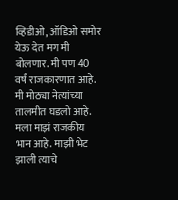व्हिडीओ, ऑडिओ समोर येऊ देत मग मी बोलणार. मी पण 40 वर्षं राजकारणात आहे. मी मोठ्या नेत्यांच्या तालमीत घडलो आहे. मला माझं राजकीय भान आहे. माझी भेट झाली त्याचे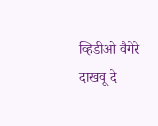व्हिडीओ वैगेरे दाखवू दे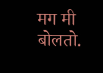मग मी बोलतो.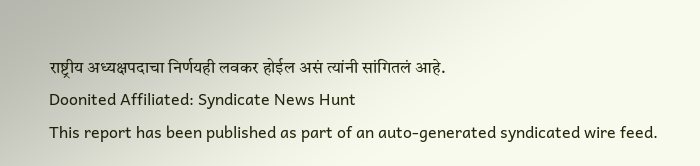राष्ट्रीय अध्यक्षपदाचा निर्णयही लवकर होईल असं त्यांनी सांगितलं आहे.
Doonited Affiliated: Syndicate News Hunt
This report has been published as part of an auto-generated syndicated wire feed.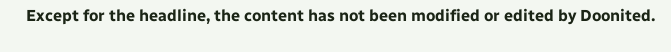Except for the headline, the content has not been modified or edited by Doonited.